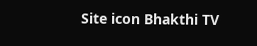Site icon Bhakthi TV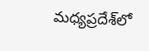మధ్యప్రదేశ్‌లో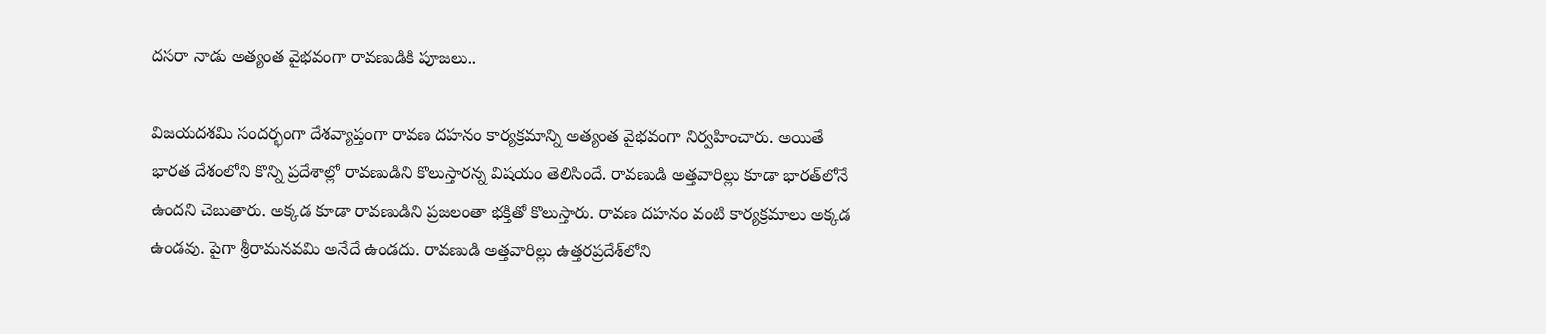దసరా నాడు అత్యంత వైభవంగా రావణుడికి పూజలు..

విజయదశమి సందర్భంగా దేశవ్యాప్తంగా రావణ దహనం కార్యక్రమాన్ని అత్యంత వైభవంగా నిర్వహించారు. అయితే భారత దేశంలోని కొన్ని ప్రదేశాల్లో రావణుడిని కొలుస్తారన్న విషయం తెలిసిందే. రావణుడి అత్తవారిల్లు కూడా భారత్‌లోనే ఉందని చెబుతారు. అక్కడ కూడా రావణుడిని ప్రజలంతా భక్తితో కొలుస్తారు. రావణ దహనం వంటి కార్యక్రమాలు అక్కడ ఉండవు. పైగా శ్రీరామనవమి అనేదే ఉండదు. రావణుడి అత్తవారిల్లు ఉత్తరప్రదేశ్‌లోని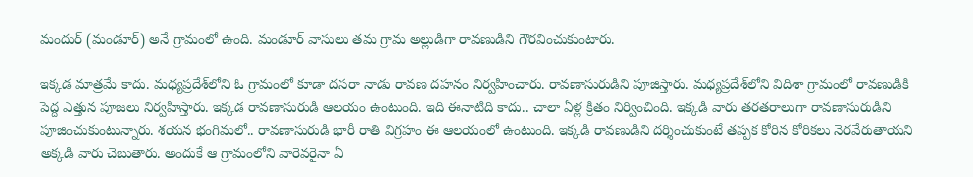మందుర్ (మండూర్) అనే గ్రామంలో ఉంది. మండూర్ వాసులు తమ గ్రామ అల్లుడిగా రావణుడిని గౌరవించుకుంటారు.

ఇక్కడ మాత్రమే కాదు. మధ్యప్రదేశ్‌లోని ఓ గ్రామంలో కూడా దసరా నాడు రావణ దహనం నిర్వహించారు. రావణాసురుడిని పూజిస్తారు. మధ్యప్రదేశ్‌లోని విదిశా గ్రామంలో రావణుడికి పెద్ద ఎత్తున పూజలు నిర్వహిస్తారు. ఇక్కడ రావణాసురుడి ఆలయం ఉంటుంది. ఇది ఈనాటిది కాదు.. చాలా ఏళ్ల క్రితం నిర్వించింది. ఇక్కడి వారు తరతరాలుగా రావణాసురుడిని పూజించుకుంటున్నారు. శయన భంగిమలో.. రావణాసురుడి భారీ రాతి విగ్రహం ఈ ఆలయంలో ఉంటుంది. ఇక్కడి రావణుడిని దర్శించుకుంటే తప్పక కోరిన కోరికలు నెరవేరుతాయని అక్కడి వారు చెబుతారు. అందుకే ఆ గ్రామంలోని వారెవరైనా ఏ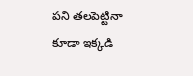పని తలపెట్టినా కూడా ఇక్కడి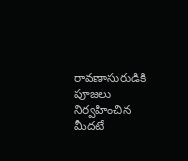రావణాసురుడికి పూజలు నిర్వహించిన మీదటే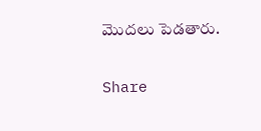మొదలు పెడతారు.

Share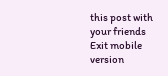this post with your friends
Exit mobile version